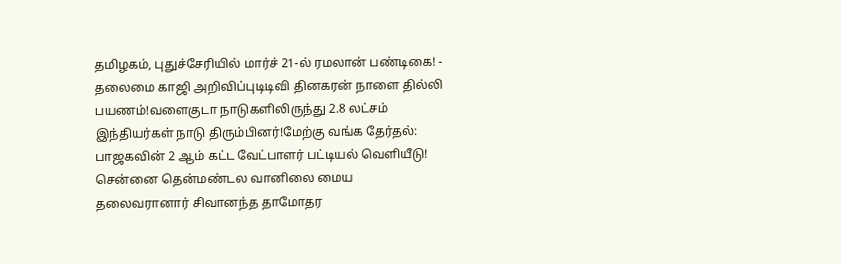தமிழகம், புதுச்சேரியில் மார்ச் 21-ல் ரமலான் பண்டிகை! - தலைமை காஜி அறிவிப்புடிடிவி தினகரன் நாளை தில்லி பயணம்!வளைகுடா நாடுகளிலிருந்து 2.8 லட்சம் இந்தியர்கள் நாடு திரும்பினர்!மேற்கு வங்க தேர்தல்: பாஜகவின் 2 ஆம் கட்ட வேட்பாளர் பட்டியல் வெளியீடு! சென்னை தென்மண்டல வானிலை மைய தலைவரானார் சிவானந்த தாமோதர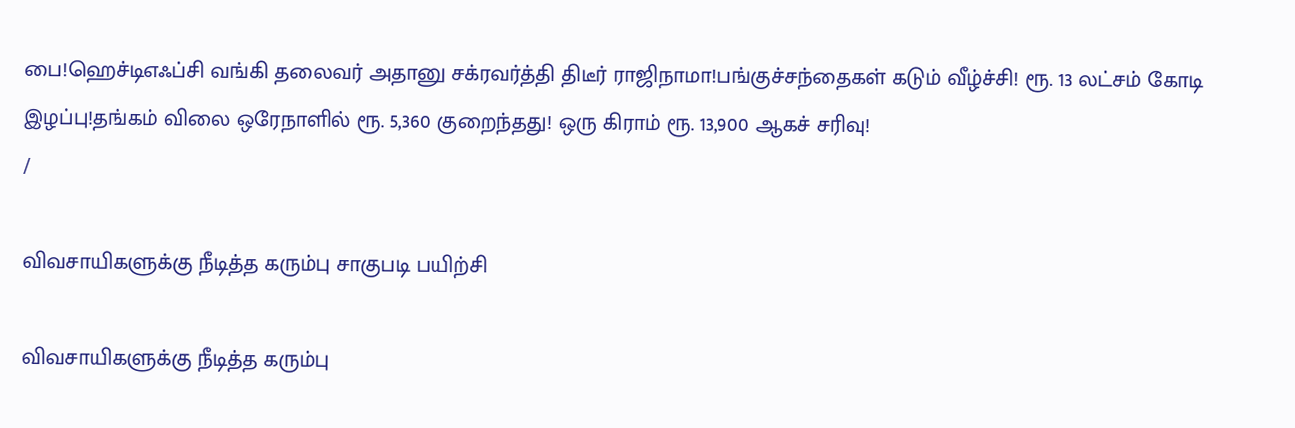பை!ஹெச்டிஎஃப்சி வங்கி தலைவர் அதானு சக்ரவர்த்தி திடீர் ராஜிநாமா!பங்குச்சந்தைகள் கடும் வீழ்ச்சி! ரூ. 13 லட்சம் கோடி இழப்பு!தங்கம் விலை ஒரேநாளில் ரூ. 5,360 குறைந்தது! ஒரு கிராம் ரூ. 13,900 ஆகச் சரிவு!
/

விவசாயிகளுக்கு நீடித்த கரும்பு சாகுபடி பயிற்சி

விவசாயிகளுக்கு நீடித்த கரும்பு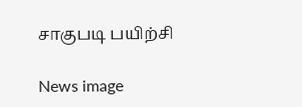சாகுபடி பயிற்சி

News image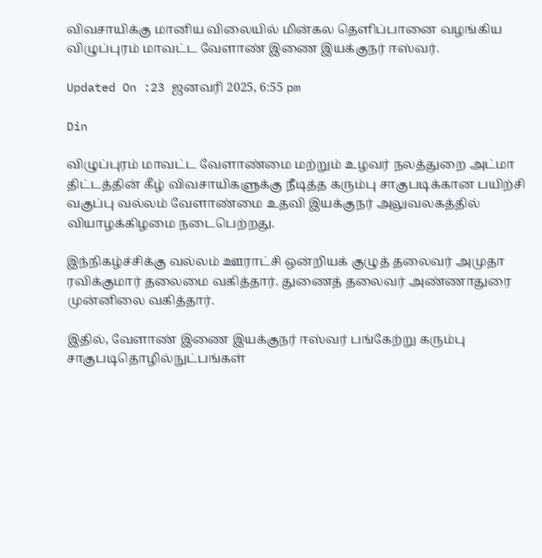விவசாயிக்கு மானிய விலையில் மின்கல தெளிப்பானை வழங்கிய விழுப்புரம் மாவட்ட வேளாண் இணை இயக்குநர் ஈஸ்வர்.

Updated On :23 ஜனவரி 2025, 6:55 pm

Din

விழுப்புரம் மாவட்ட வேளாண்மை மற்றும் உழவர் நலத்துறை அட்மா திட்டத்தின் கீழ் விவசாயிகளுக்கு நீடித்த கரும்பு சாகுபடிக்கான பயிற்சி வகுப்பு வல்லம் வேளாண்மை உதவி இயக்குநர் அலுவலகத்தில் வியாழக்கிழமை நடைபெற்றது.

இந்நிகழ்ச்சிக்கு வல்லம் ஊராட்சி ஒன்றியக் குழுத் தலைவர் அமுதா ரவிக்குமார் தலைமை வகித்தார். துணைத் தலைவர் அண்ணாதுரை முன்னிலை வகித்தார்.

இதில், வேளாண் இணை இயக்குநர் ஈஸ்வர் பங்கேற்று கரும்பு சாகுபடிதொழில்நுட்பங்கள்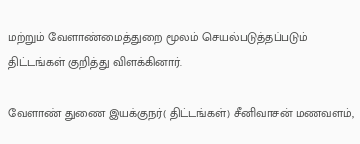மற்றும் வேளாண்மைத்துறை மூலம் செயல்படுத்தப்படும் திட்டங்கள் குறித்து விளக்கினார்.

வேளாண் துணை இயக்குநர்( திட்டங்கள்) சீனிவாசன் மணவளம்,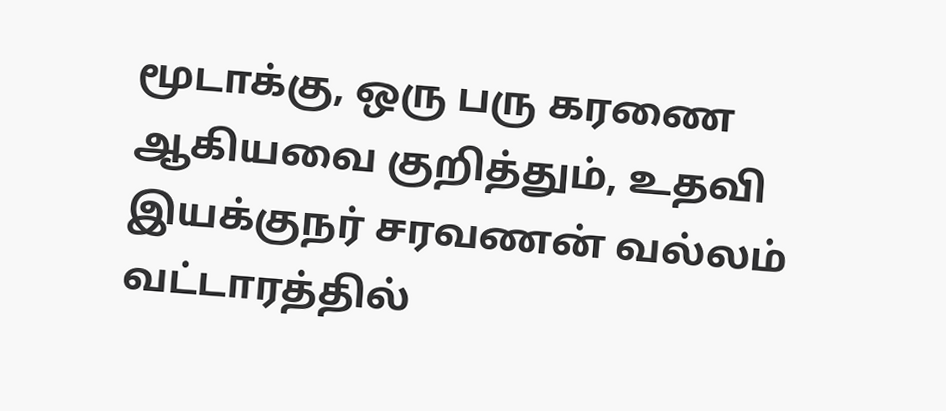மூடாக்கு, ஒரு பரு கரணை ஆகியவை குறித்தும், உதவி இயக்குநர் சரவணன் வல்லம் வட்டாரத்தில்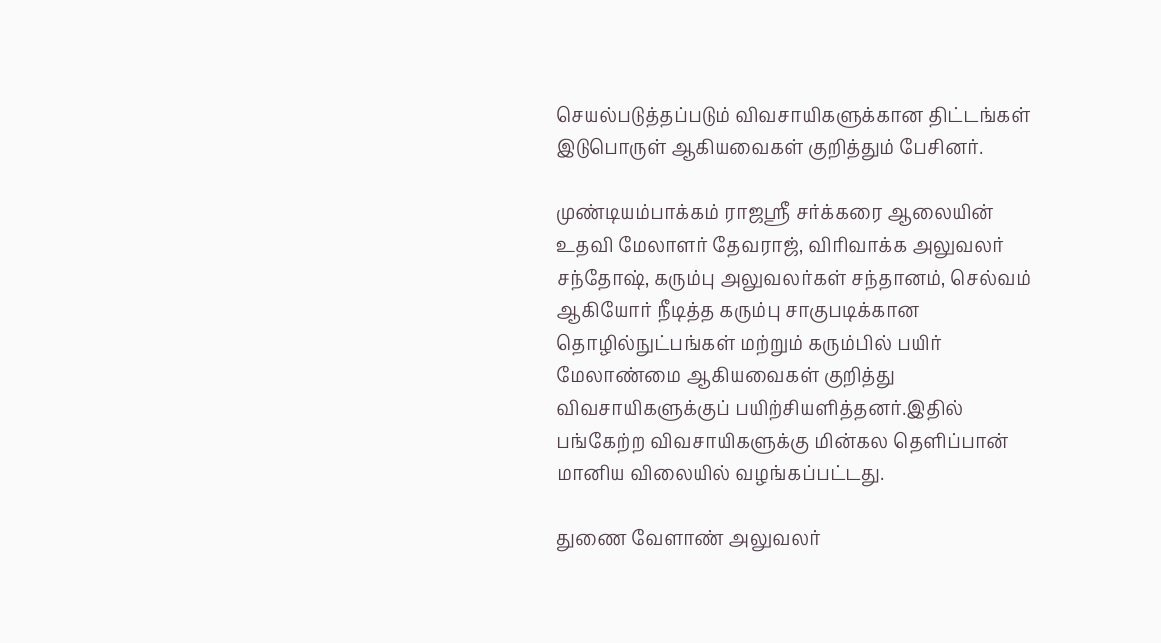செயல்படுத்தப்படும் விவசாயிகளுக்கான திட்டங்கள் இடுபொருள் ஆகியவைகள் குறித்தும் பேசினர்.

முண்டியம்பாக்கம் ராஜஸ்ரீ சர்க்கரை ஆலையின் உதவி மேலாளர் தேவராஜ், விரிவாக்க அலுவலர் சந்தோஷ், கரும்பு அலுவலர்கள் சந்தானம், செல்வம் ஆகியோர் நீடித்த கரும்பு சாகுபடிக்கான தொழில்நுட்பங்கள் மற்றும் கரும்பில் பயிர் மேலாண்மை ஆகியவைகள் குறித்து விவசாயிகளுக்குப் பயிற்சியளித்தனர்.இதில் பங்கேற்ற விவசாயிகளுக்கு மின்கல தெளிப்பான் மானிய விலையில் வழங்கப்பட்டது.

துணை வேளாண் அலுவலர்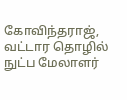கோவிந்தராஜ், வட்டார தொழில் நுட்ப மேலாளர்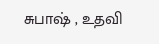சுபாஷ் , உதவி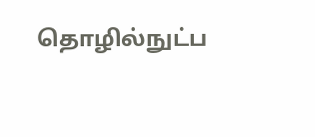தொழில்நுட்ப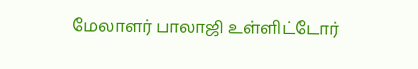மேலாளர் பாலாஜி உள்ளிட்டோர்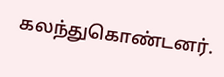கலந்துகொண்டனர்.